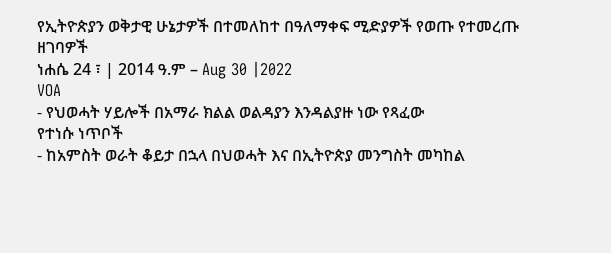የኢትዮጵያን ወቅታዊ ሁኔታዎች በተመለከተ በዓለማቀፍ ሚድያዎች የወጡ የተመረጡ ዘገባዎች
ነሐሴ 24 ፣ | 2014 ዓ.ም – Aug 30 |2022
VOA
- የህወሓት ሃይሎች በአማራ ክልል ወልዳያን እንዳልያዙ ነው የጻፈው
የተነሱ ነጥቦች
- ከአምስት ወራት ቆይታ በኋላ በህወሓት እና በኢትዮጵያ መንግስት መካከል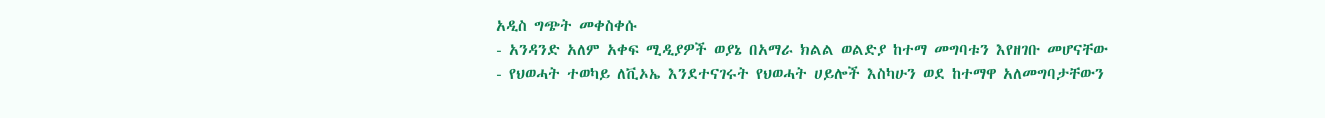አዲስ ግጭት መቀስቀሱ
- አንዳንድ አለም አቀፍ ሚዲያዎች ወያኔ በአማራ ክልል ወልድያ ከተማ መግባቱን እየዘገቡ መሆናቸው
- የህወሓት ተወካይ ለቪኦኤ እንደተናገሩት የህወሓት ሀይሎች እስካሁን ወደ ከተማዋ አለመግባታቸውን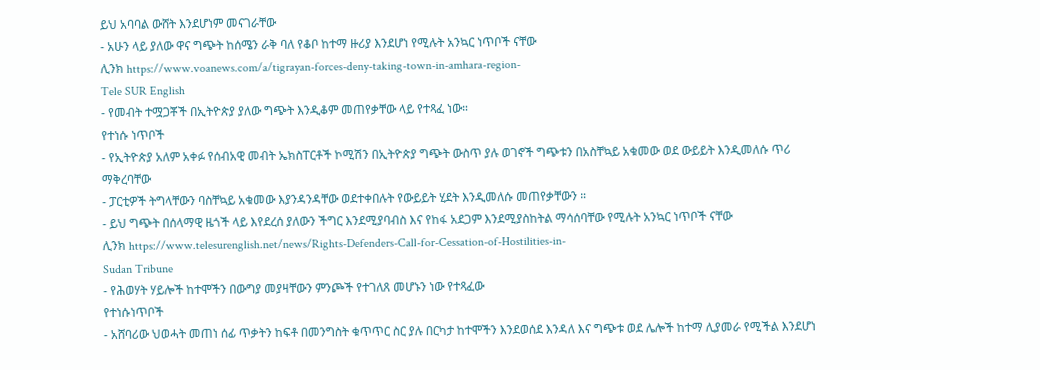ይህ አባባል ውሸት እንደሆነም መናገራቸው
- አሁን ላይ ያለው ዋና ግጭት ከሰሜን ራቅ ባለ የቆቦ ከተማ ዙሪያ እንደሆነ የሚሉት አንኳር ነጥቦች ናቸው
ሊንክ https://www.voanews.com/a/tigrayan-forces-deny-taking-town-in-amhara-region-
Tele SUR English
- የመብት ተሟጋቾች በኢትዮጵያ ያለው ግጭት እንዲቆም መጠየቃቸው ላይ የተጻፈ ነው።
የተነሱ ነጥቦች
- የኢትዮጵያ አለም አቀፉ የሰብአዊ መብት ኤክስፐርቶች ኮሚሽን በኢትዮጵያ ግጭት ውስጥ ያሉ ወገኖች ግጭቱን በአስቸኳይ አቁመው ወደ ውይይት እንዲመለሱ ጥሪ ማቅረባቸው
- ፓርቲዎች ትግላቸውን ባስቸኳይ አቁመው እያንዳንዳቸው ወደተቀበሉት የውይይት ሂደት እንዲመለሱ መጠየቃቸውን ።
- ይህ ግጭት በሰላማዊ ዜጎች ላይ እየደረሰ ያለውን ችግር እንደሚያባብስ እና የከፋ አደጋም እንደሚያስከትል ማሳሰባቸው የሚሉት አንኳር ነጥቦች ናቸው
ሊንክ https://www.telesurenglish.net/news/Rights-Defenders-Call-for-Cessation-of-Hostilities-in-
Sudan Tribune
- የሕወሃት ሃይሎች ከተሞችን በውግያ መያዛቸውን ምንጮች የተገለጸ መሆኑን ነው የተጻፈው
የተነሱነጥቦች
- አሸባሪው ህወሓት መጠነ ሰፊ ጥቃትን ከፍቶ በመንግስት ቁጥጥር ስር ያሉ በርካታ ከተሞችን እንደወሰደ እንዳለ እና ግጭቱ ወደ ሌሎች ከተማ ሊያመራ የሚችል እንደሆነ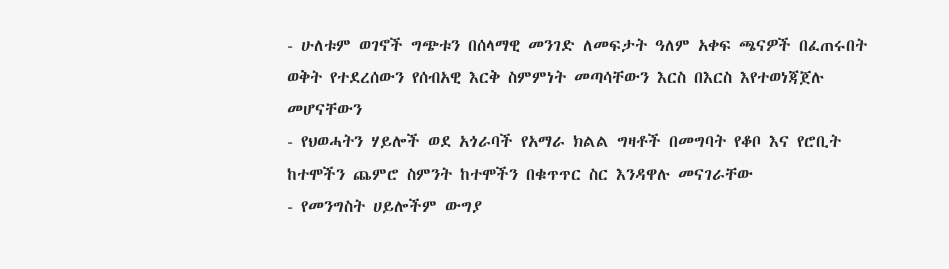- ሁለቱም ወገኖች ግጭቱን በሰላማዊ መንገድ ለመፍታት ዓለም አቀፍ ጫናዎች በፈጠሩበት ወቅት የተደረሰውን የሰብአዊ እርቅ ስምምነት መጣሳቸውን እርስ በእርስ እየተወነጃጀሉ መሆናቸውን
- የህወሓትን ሃይሎች ወደ አጎራባች የአማራ ክልል ግዛቶች በመግባት የቆቦ እና የሮቢት ከተሞችን ጨምሮ ስምንት ከተሞችን በቁጥጥር ስር እንዳዋሉ መናገራቸው
- የመንግስት ሀይሎችም ውግያ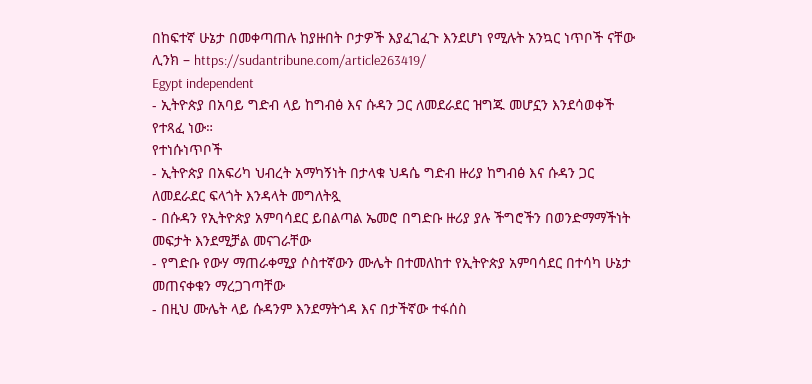በከፍተኛ ሁኔታ በመቀጣጠሉ ከያዙበት ቦታዎች እያፈገፈጉ እንደሆነ የሚሉት አንኳር ነጥቦች ናቸው
ሊንክ – https://sudantribune.com/article263419/
Egypt independent
- ኢትዮጵያ በአባይ ግድብ ላይ ከግብፅ እና ሱዳን ጋር ለመደራደር ዝግጁ መሆኗን እንደሳወቀች የተጻፈ ነው።
የተነሱነጥቦች
- ኢትዮጵያ በአፍሪካ ህብረት አማካኝነት በታላቁ ህዳሴ ግድብ ዙሪያ ከግብፅ እና ሱዳን ጋር ለመደራደር ፍላጎት እንዳላት መግለትጿ
- በሱዳን የኢትዮጵያ አምባሳደር ይበልጣል ኤመሮ በግድቡ ዙሪያ ያሉ ችግሮችን በወንድማማችነት መፍታት እንደሚቻል መናገራቸው
- የግድቡ የውሃ ማጠራቀሚያ ሶስተኛውን ሙሌት በተመለከተ የኢትዮጵያ አምባሳደር በተሳካ ሁኔታ መጠናቀቁን ማረጋገጣቸው
- በዚህ ሙሌት ላይ ሱዳንም እንደማትጎዳ እና በታችኛው ተፋሰስ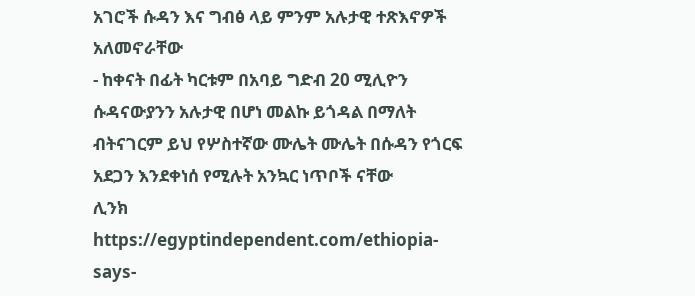አገሮች ሱዳን እና ግብፅ ላይ ምንም አሉታዊ ተጽእኖዎች አለመኖራቸው
- ከቀናት በፊት ካርቱም በአባይ ግድብ 20 ሚሊዮን ሱዳናውያንን አሉታዊ በሆነ መልኩ ይጎዳል በማለት ብትናገርም ይህ የሦስተኛው ሙሌት ሙሌት በሱዳን የጎርፍ አደጋን እንደቀነሰ የሚሉት አንኳር ነጥቦች ናቸው
ሊንክ https://egyptindependent.com/ethiopia-says-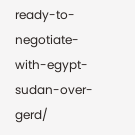ready-to-negotiate-with-egypt-sudan-over-gerd/